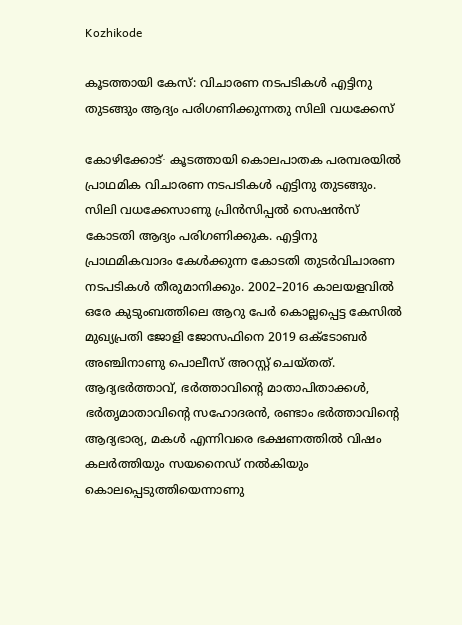Kozhikode

കൂടത്തായി കേസ്: വിചാരണ നടപടികൾ എട്ടിനു തുടങ്ങും ആദ്യം പരിഗണിക്കുന്നതു സിലി വധക്കേസ്

കോഴിക്കോട്∙ കൂടത്തായി കൊലപാതക പരമ്പരയിൽ പ്രാഥമിക വിചാരണ നടപടികൾ എട്ടിനു തുടങ്ങും. സിലി വധക്കേസാണു പ്രിൻസിപ്പൽ സെഷൻസ് കോടതി ആദ്യം പരിഗണിക്കുക. എട്ടിനു പ്രാഥമികവാദം കേൾക്കുന്ന കോടതി തുടർവിചാരണ നടപടികൾ തീരുമാനിക്കും. 2002–2016 കാലയളവിൽ ഒരേ കുടുംബത്തിലെ ആറു പേർ കൊല്ലപ്പെട്ട കേസിൽ മുഖ്യപ്രതി ജോളി ജോസഫിനെ 2019 ഒക്ടോബർ അഞ്ചിനാണു പൊലീസ് അറസ്റ്റ് ചെയ്തത്. ആദ്യഭർത്താവ്, ഭർത്താവിന്റെ മാതാപിതാക്കൾ, ഭർതൃമാതാവിന്റെ സഹോദരൻ, രണ്ടാം ഭർത്താവിന്റെ ആദ്യഭാര്യ, മകൾ എന്നിവരെ ഭക്ഷണത്തിൽ വിഷം കലർത്തിയും സയനൈഡ് നൽകിയും കൊലപ്പെടുത്തിയെന്നാണു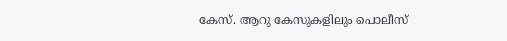കേസ്. ആറു കേസുകളിലും പൊലീസ്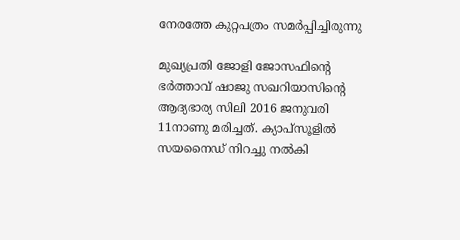നേരത്തേ കുറ്റപത്രം സമർപ്പിച്ചിരുന്നു

മുഖ്യപ്രതി ജോളി ജോസഫിന്റെ ഭർത്താവ് ഷാജു സഖറിയാസിന്റെ ആദ്യഭാര്യ സിലി 2016 ജനുവരി 11നാണു മരിച്ചത്. ക്യാപ്സൂളിൽ സയനൈഡ് നിറച്ചു നൽകി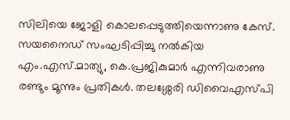സിലിയെ ജോളി കൊലപ്പെടുത്തിയെന്നാണു കേസ്. സയനൈഡ് സംഘടിപ്പിച്ചു നൽകിയ എം.എസ്.മാത്യു, കെ.പ്രജികുമാർ എന്നിവരാണു രണ്ടും മൂന്നും പ്രതികൾ. തലശ്ശേരി ഡിവൈഎസ്പി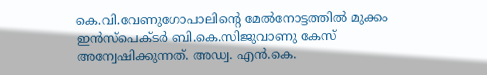കെ.വി.വേണുഗോപാലിന്റെ മേൽനോട്ടത്തിൽ മുക്കം ഇൻസ്പെക്ടർ ബി.കെ.സിജുവാണു കേസ് അന്വേഷിക്കുന്നത്. അഡ്വ. എൻ.കെ.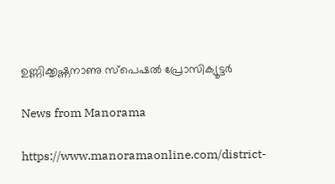ഉണ്ണിക്കൃഷ്ണനാണു സ്പെഷൽ പ്രോസിക്യൂട്ടർ

News from Manorama

https://www.manoramaonline.com/district-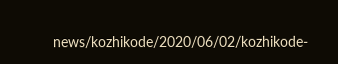news/kozhikode/2020/06/02/kozhikode-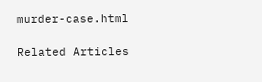murder-case.html

Related Articles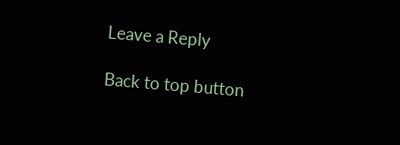Leave a Reply

Back to top button